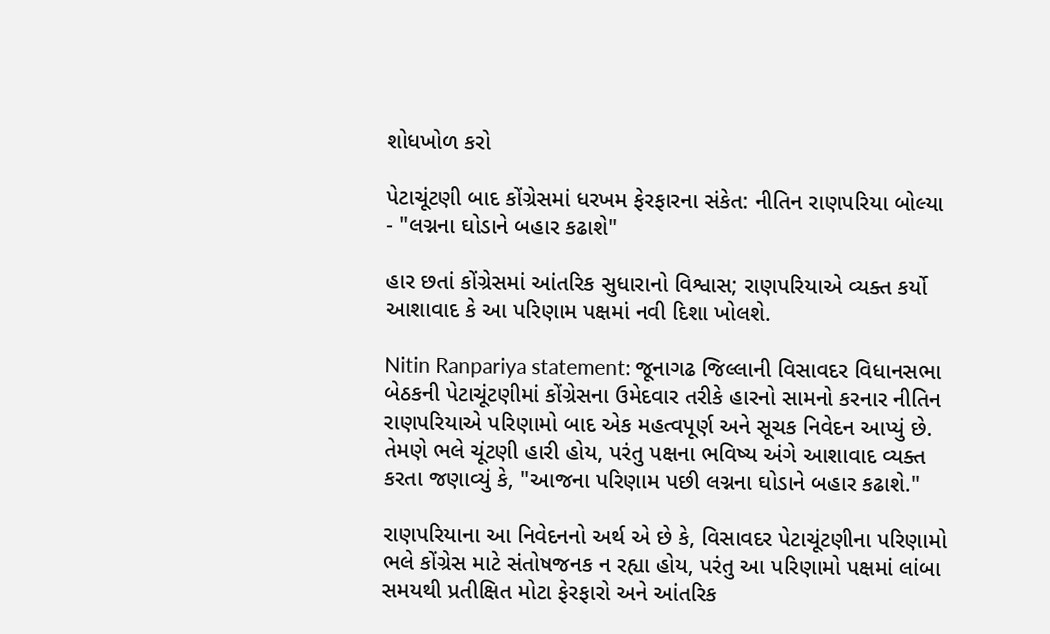શોધખોળ કરો

પેટાચૂંટણી બાદ કોંગ્રેસમાં ધરખમ ફેરફારના સંકેત: નીતિન રાણપરિયા બોલ્યા - "લગ્નના ઘોડાને બહાર કઢાશે"

હાર છતાં કોંગ્રેસમાં આંતરિક સુધારાનો વિશ્વાસ; રાણપરિયાએ વ્યક્ત કર્યો આશાવાદ કે આ પરિણામ પક્ષમાં નવી દિશા ખોલશે.

Nitin Ranpariya statement: જૂનાગઢ જિલ્લાની વિસાવદર વિધાનસભા બેઠકની પેટાચૂંટણીમાં કોંગ્રેસના ઉમેદવાર તરીકે હારનો સામનો કરનાર નીતિન રાણપરિયાએ પરિણામો બાદ એક મહત્વપૂર્ણ અને સૂચક નિવેદન આપ્યું છે. તેમણે ભલે ચૂંટણી હારી હોય, પરંતુ પક્ષના ભવિષ્ય અંગે આશાવાદ વ્યક્ત કરતા જણાવ્યું કે, "આજના પરિણામ પછી લગ્નના ઘોડાને બહાર કઢાશે."

રાણપરિયાના આ નિવેદનનો અર્થ એ છે કે, વિસાવદર પેટાચૂંટણીના પરિણામો ભલે કોંગ્રેસ માટે સંતોષજનક ન રહ્યા હોય, પરંતુ આ પરિણામો પક્ષમાં લાંબા સમયથી પ્રતીક્ષિત મોટા ફેરફારો અને આંતરિક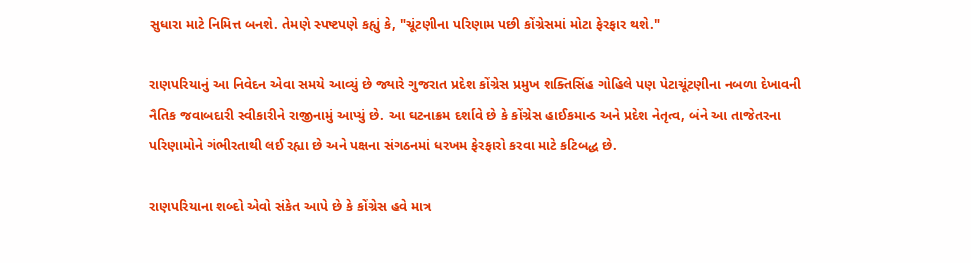સુધારા માટે નિમિત્ત બનશે. તેમણે સ્પષ્ટપણે કહ્યું કે, "ચૂંટણીના પરિણામ પછી કોંગ્રેસમાં મોટા ફેરફાર થશે."

રાણપરિયાનું આ નિવેદન એવા સમયે આવ્યું છે જ્યારે ગુજરાત પ્રદેશ કોંગ્રેસ પ્રમુખ શક્તિસિંહ ગોહિલે પણ પેટાચૂંટણીના નબળા દેખાવની નૈતિક જવાબદારી સ્વીકારીને રાજીનામું આપ્યું છે. આ ઘટનાક્રમ દર્શાવે છે કે કોંગ્રેસ હાઈકમાન્ડ અને પ્રદેશ નેતૃત્વ, બંને આ તાજેતરના પરિણામોને ગંભીરતાથી લઈ રહ્યા છે અને પક્ષના સંગઠનમાં ધરખમ ફેરફારો કરવા માટે કટિબદ્ધ છે.

રાણપરિયાના શબ્દો એવો સંકેત આપે છે કે કોંગ્રેસ હવે માત્ર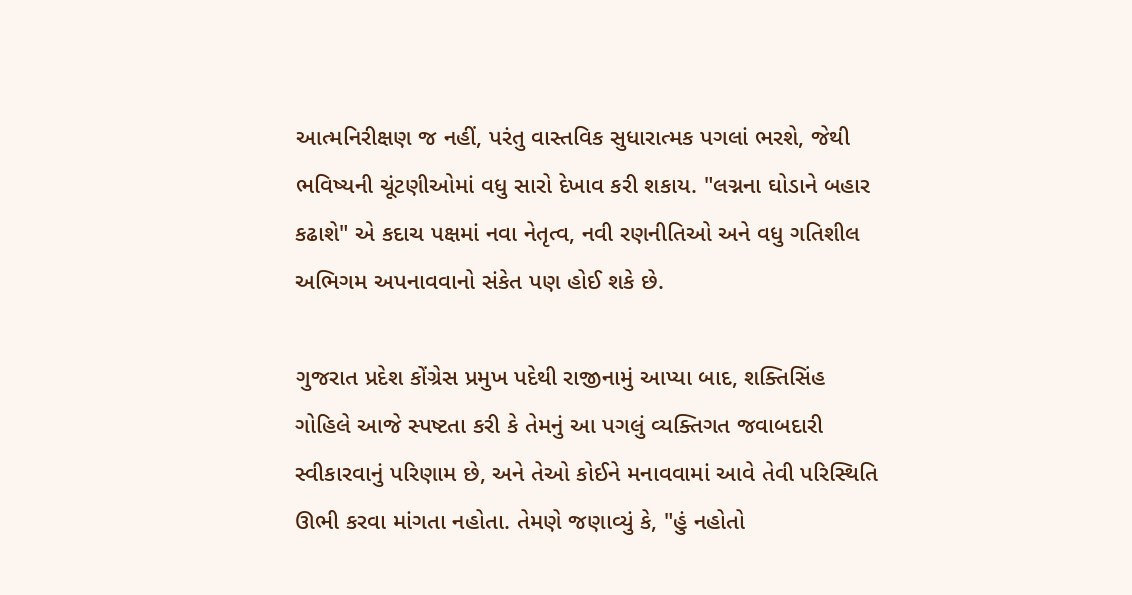આત્મનિરીક્ષણ જ નહીં, પરંતુ વાસ્તવિક સુધારાત્મક પગલાં ભરશે, જેથી ભવિષ્યની ચૂંટણીઓમાં વધુ સારો દેખાવ કરી શકાય. "લગ્નના ઘોડાને બહાર કઢાશે" એ કદાચ પક્ષમાં નવા નેતૃત્વ, નવી રણનીતિઓ અને વધુ ગતિશીલ અભિગમ અપનાવવાનો સંકેત પણ હોઈ શકે છે.

ગુજરાત પ્રદેશ કોંગ્રેસ પ્રમુખ પદેથી રાજીનામું આપ્યા બાદ, શક્તિસિંહ ગોહિલે આજે સ્પષ્ટતા કરી કે તેમનું આ પગલું વ્યક્તિગત જવાબદારી સ્વીકારવાનું પરિણામ છે, અને તેઓ કોઈને મનાવવામાં આવે તેવી પરિસ્થિતિ ઊભી કરવા માંગતા નહોતા. તેમણે જણાવ્યું કે, "હું નહોતો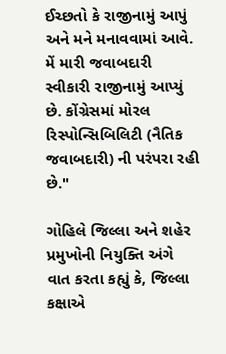ઈચ્છતો કે રાજીનામું આપું અને મને મનાવવામાં આવે. મેં મારી જવાબદારી સ્વીકારી રાજીનામું આપ્યું છે. કોંગ્રેસમાં મોરલ રિસ્પોન્સિબિલિટી (નૈતિક જવાબદારી) ની પરંપરા રહી છે."

ગોહિલે જિલ્લા અને શહેર પ્રમુખોની નિયુક્તિ અંગે વાત કરતા કહ્યું કે, જિલ્લા કક્ષાએ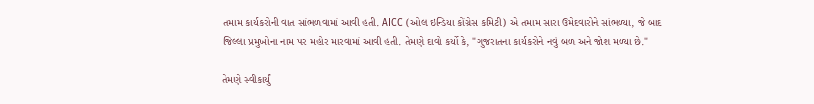તમામ કાર્યકરોની વાત સાંભળવામાં આવી હતી. AICC (ઓલ ઇન્ડિયા કોંગ્રેસ કમિટી) એ તમામ સારા ઉમેદવારોને સાંભળ્યા, જે બાદ જિલ્લા પ્રમુખોના નામ પર મહોર મારવામાં આવી હતી. તેમણે દાવો કર્યો કે, "ગુજરાતના કાર્યકરોને નવું બળ અને જોશ મળ્યા છે."

તેમણે સ્વીકાર્યું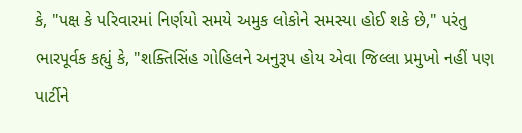કે, "પક્ષ કે પરિવારમાં નિર્ણયો સમયે અમુક લોકોને સમસ્યા હોઈ શકે છે," પરંતુ ભારપૂર્વક કહ્યું કે, "શક્તિસિંહ ગોહિલને અનુરૂપ હોય એવા જિલ્લા પ્રમુખો નહીં પણ પાર્ટીને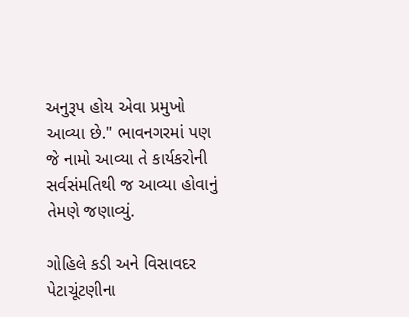અનુરૂપ હોય એવા પ્રમુખો આવ્યા છે." ભાવનગરમાં પણ જે નામો આવ્યા તે કાર્યકરોની સર્વસંમતિથી જ આવ્યા હોવાનું તેમણે જણાવ્યું.

ગોહિલે કડી અને વિસાવદર પેટાચૂંટણીના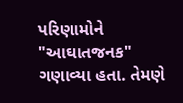પરિણામોને "આઘાતજનક" ગણાવ્યા હતા. તેમણે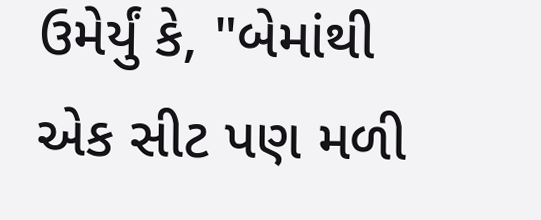ઉમેર્યું કે, "બેમાંથી એક સીટ પણ મળી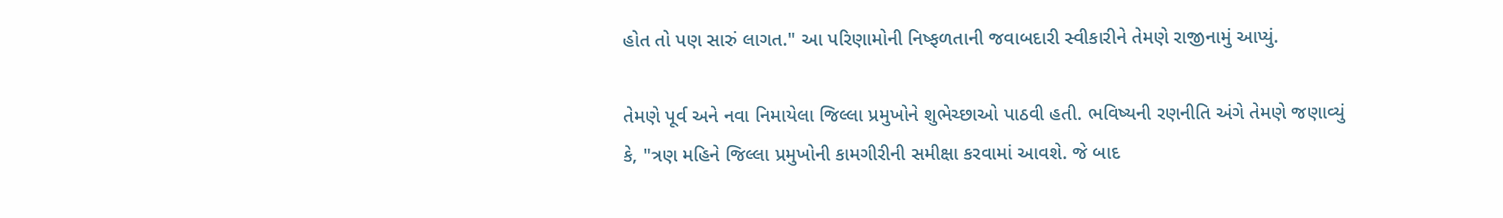હોત તો પણ સારું લાગત." આ પરિણામોની નિષ્ફળતાની જવાબદારી સ્વીકારીને તેમણે રાજીનામું આપ્યું.

તેમણે પૂર્વ અને નવા નિમાયેલા જિલ્લા પ્રમુખોને શુભેચ્છાઓ પાઠવી હતી. ભવિષ્યની રણનીતિ અંગે તેમણે જણાવ્યું કે, "ત્રણ મહિને જિલ્લા પ્રમુખોની કામગીરીની સમીક્ષા કરવામાં આવશે. જે બાદ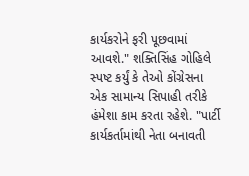કાર્યકરોને ફરી પૂછવામાં આવશે." શક્તિસિંહ ગોહિલે સ્પષ્ટ કર્યું કે તેઓ કોંગ્રેસના એક સામાન્ય સિપાહી તરીકે હંમેશા કામ કરતા રહેશે. "પાર્ટી કાર્યકર્તામાંથી નેતા બનાવતી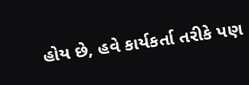હોય છે, હવે કાર્યકર્તા તરીકે પણ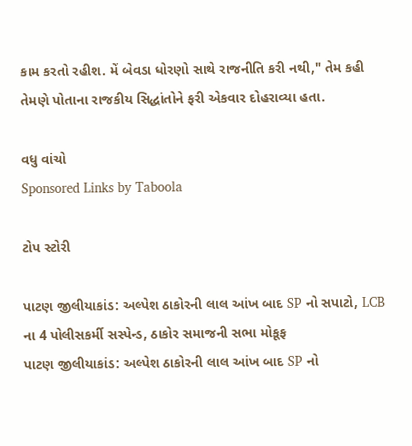કામ કરતો રહીશ. મેં બેવડા ધોરણો સાથે રાજનીતિ કરી નથી," તેમ કહી તેમણે પોતાના રાજકીય સિદ્ધાંતોને ફરી એકવાર દોહરાવ્યા હતા.

વધુ વાંચો
Sponsored Links by Taboola

ટોપ સ્ટોરી

પાટણ જીલીયાકાંડ: અલ્પેશ ઠાકોરની લાલ આંખ બાદ SP નો સપાટો, LCB ના 4 પોલીસકર્મી સસ્પેન્ડ, ઠાકોર સમાજની સભા મોકૂફ
પાટણ જીલીયાકાંડ: અલ્પેશ ઠાકોરની લાલ આંખ બાદ SP નો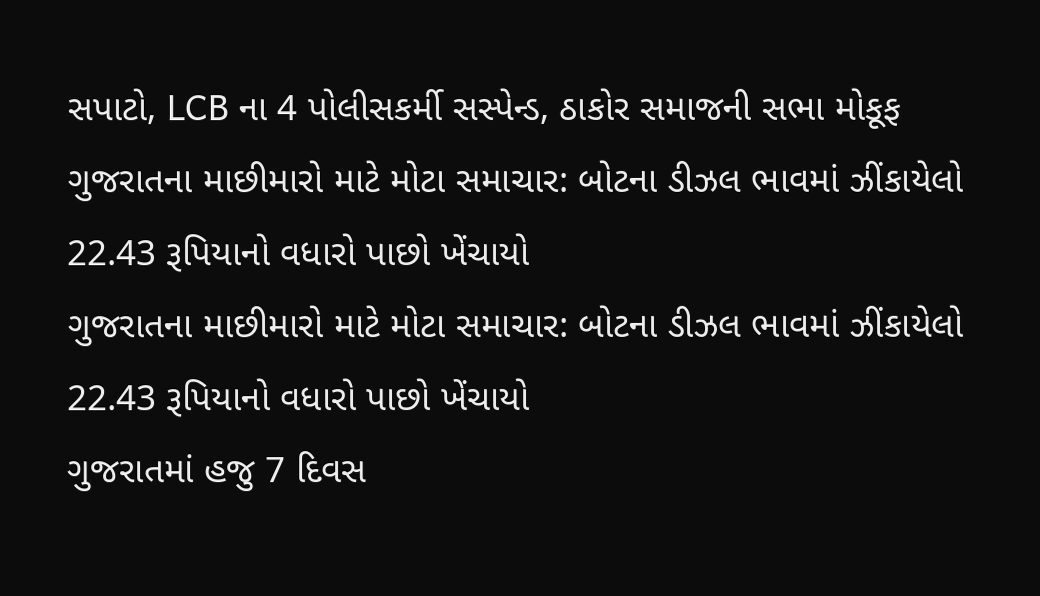સપાટો, LCB ના 4 પોલીસકર્મી સસ્પેન્ડ, ઠાકોર સમાજની સભા મોકૂફ
ગુજરાતના માછીમારો માટે મોટા સમાચાર: બોટના ડીઝલ ભાવમાં ઝીંકાયેલો 22.43 રૂપિયાનો વધારો પાછો ખેંચાયો
ગુજરાતના માછીમારો માટે મોટા સમાચાર: બોટના ડીઝલ ભાવમાં ઝીંકાયેલો 22.43 રૂપિયાનો વધારો પાછો ખેંચાયો
ગુજરાતમાં હજુ 7 દિવસ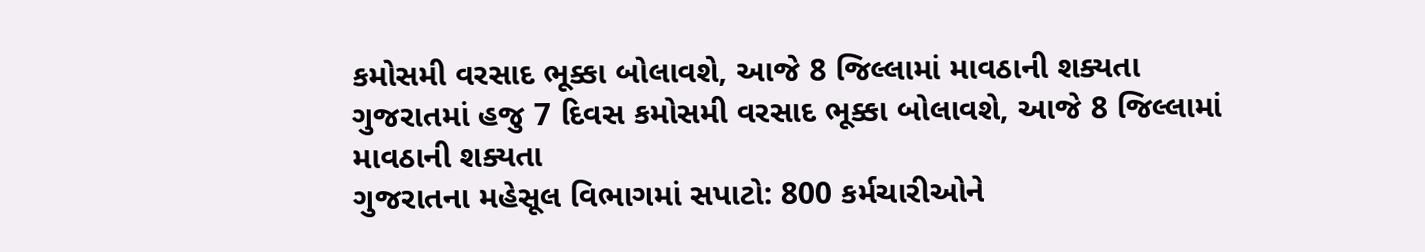કમોસમી વરસાદ ભૂક્કા બોલાવશે, આજે 8 જિલ્લામાં માવઠાની શક્યતા
ગુજરાતમાં હજુ 7 દિવસ કમોસમી વરસાદ ભૂક્કા બોલાવશે, આજે 8 જિલ્લામાં માવઠાની શક્યતા
ગુજરાતના મહેસૂલ વિભાગમાં સપાટો: 800 કર્મચારીઓને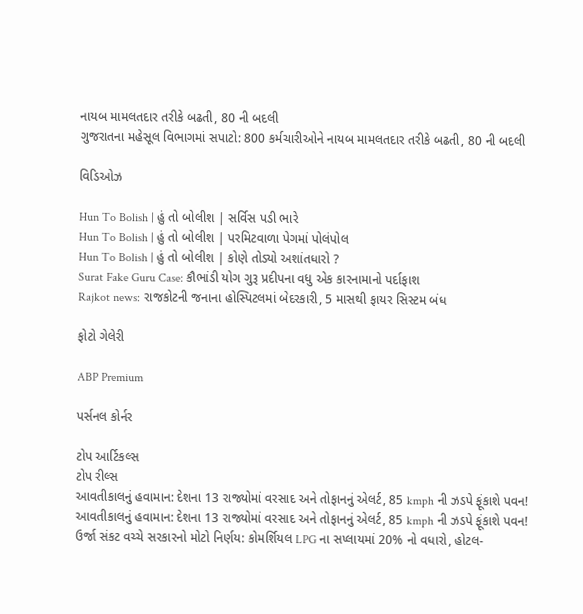નાયબ મામલતદાર તરીકે બઢતી, 80 ની બદલી
ગુજરાતના મહેસૂલ વિભાગમાં સપાટો: 800 કર્મચારીઓને નાયબ મામલતદાર તરીકે બઢતી, 80 ની બદલી

વિડિઓઝ

Hun To Bolish | હું તો બોલીશ | સર્વિસ પડી ભારે
Hun To Bolish | હું તો બોલીશ | પરમિટવાળા પેગમાં પોલંપોલ
Hun To Bolish | હું તો બોલીશ | કોણે તોડ્યો અશાંતધારો ?
Surat Fake Guru Case: કૌભાંડી યોગ ગુરૂ પ્રદીપના વધુ એક કારનામાનો પર્દાફાશ
Rajkot news: રાજકોટની જનાના હોસ્પિટલમાં બેદરકારી, 5 માસથી ફાયર સિસ્ટમ બંધ

ફોટો ગેલેરી

ABP Premium

પર્સનલ કોર્નર

ટોપ આર્ટિકલ્સ
ટોપ રીલ્સ
આવતીકાલનું હવામાન: દેશના 13 રાજ્યોમાં વરસાદ અને તોફાનનું એલર્ટ, 85 kmph ની ઝડપે ફૂંકાશે પવન!
આવતીકાલનું હવામાન: દેશના 13 રાજ્યોમાં વરસાદ અને તોફાનનું એલર્ટ, 85 kmph ની ઝડપે ફૂંકાશે પવન!
ઉર્જા સંકટ વચ્ચે સરકારનો મોટો નિર્ણય: કોમર્શિયલ LPG ના સપ્લાયમાં 20% નો વધારો, હોટલ-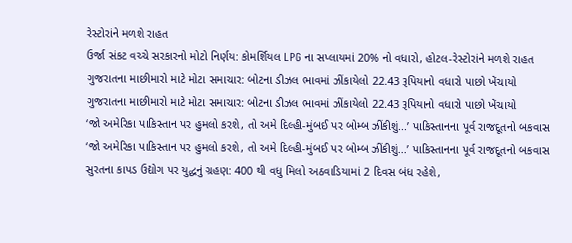રેસ્ટોરાંને મળશે રાહત
ઉર્જા સંકટ વચ્ચે સરકારનો મોટો નિર્ણય: કોમર્શિયલ LPG ના સપ્લાયમાં 20% નો વધારો, હોટલ-રેસ્ટોરાંને મળશે રાહત
ગુજરાતના માછીમારો માટે મોટા સમાચાર: બોટના ડીઝલ ભાવમાં ઝીંકાયેલો 22.43 રૂપિયાનો વધારો પાછો ખેંચાયો
ગુજરાતના માછીમારો માટે મોટા સમાચાર: બોટના ડીઝલ ભાવમાં ઝીંકાયેલો 22.43 રૂપિયાનો વધારો પાછો ખેંચાયો
‘જો અમેરિકા પાકિસ્તાન પર હુમલો કરશે, તો અમે દિલ્હી-મુંબઈ પર બોમ્બ ઝીંકીશું...’ પાકિસ્તાનના પૂર્વ રાજદૂતનો બકવાસ
‘જો અમેરિકા પાકિસ્તાન પર હુમલો કરશે, તો અમે દિલ્હી-મુંબઈ પર બોમ્બ ઝીંકીશું...’ પાકિસ્તાનના પૂર્વ રાજદૂતનો બકવાસ
સુરતના કાપડ ઉદ્યોગ પર યુદ્ધનું ગ્રહણ: 400 થી વધુ મિલો અઠવાડિયામાં 2 દિવસ બંધ રહેશે,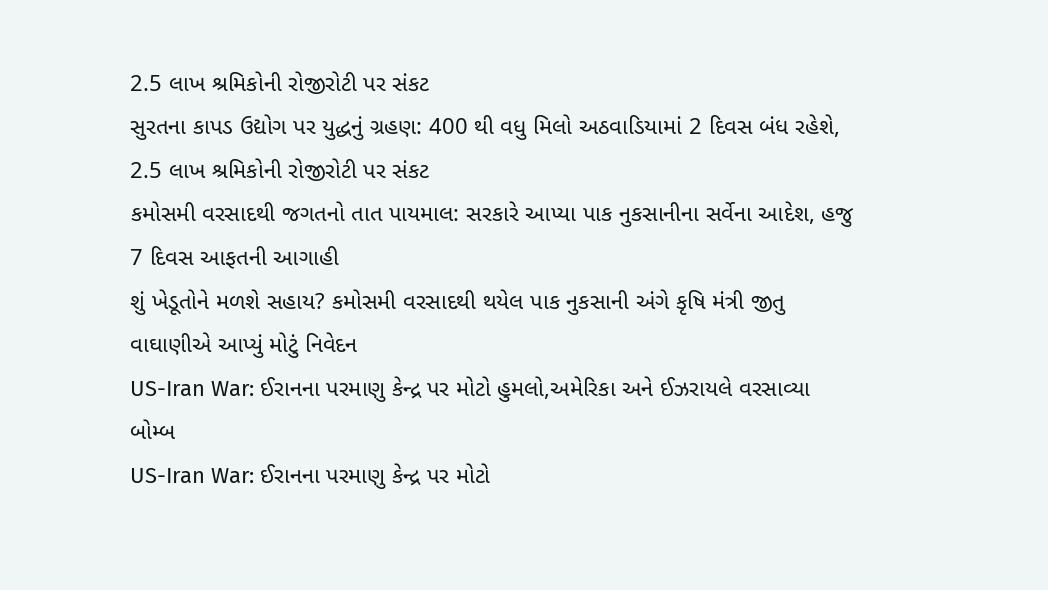2.5 લાખ શ્રમિકોની રોજીરોટી પર સંકટ
સુરતના કાપડ ઉદ્યોગ પર યુદ્ધનું ગ્રહણ: 400 થી વધુ મિલો અઠવાડિયામાં 2 દિવસ બંધ રહેશે, 2.5 લાખ શ્રમિકોની રોજીરોટી પર સંકટ
કમોસમી વરસાદથી જગતનો તાત પાયમાલ: સરકારે આપ્યા પાક નુકસાનીના સર્વેના આદેશ, હજુ 7 દિવસ આફતની આગાહી
શું ખેડૂતોને મળશે સહાય? કમોસમી વરસાદથી થયેલ પાક નુકસાની અંગે કૃષિ મંત્રી જીતુ વાઘાણીએ આપ્યું મોટું નિવેદન
US-Iran War: ઈરાનના પરમાણુ કેન્દ્ર પર મોટો હુમલો,અમેરિકા અને ઈઝરાયલે વરસાવ્યા બોમ્બ
US-Iran War: ઈરાનના પરમાણુ કેન્દ્ર પર મોટો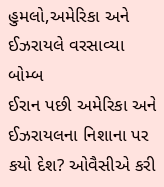હુમલો,અમેરિકા અને ઈઝરાયલે વરસાવ્યા બોમ્બ
ઈરાન પછી અમેરિકા અને ઈઝરાયલના નિશાના પર કયો દેશ? ઓવૈસીએ કરી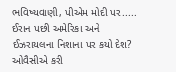ભવિષ્યવાણી, પીએમ મોદી પર.....
ઈરાન પછી અમેરિકા અને ઈઝરાયલના નિશાના પર કયો દેશ? ઓવૈસીએ કરી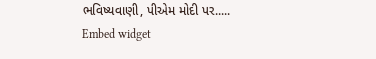ભવિષ્યવાણી, પીએમ મોદી પર.....
Embed widget